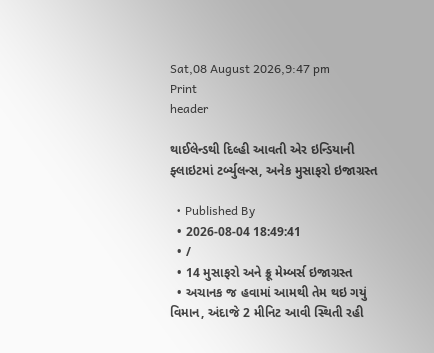Sat,08 August 2026,9:47 pm
Print
header

થાઈલેન્ડથી દિલ્હી આવતી એર ઇન્ડિયાની ફ્લાઇટમાં ટર્બ્યુલન્સ, અનેક મુસાફરો ઇજાગ્રસ્ત

  • Published By
  • 2026-08-04 18:49:41
  • /
  • 14 મુસાફરો અને ક્રૂ મેમ્બર્સ ઇજાગ્રસ્ત
  • અચાનક જ હવામાં આમથી તેમ થઇ ગયું વિમાન, અંદાજે 2 મીનિટ આવી સ્થિતી રહી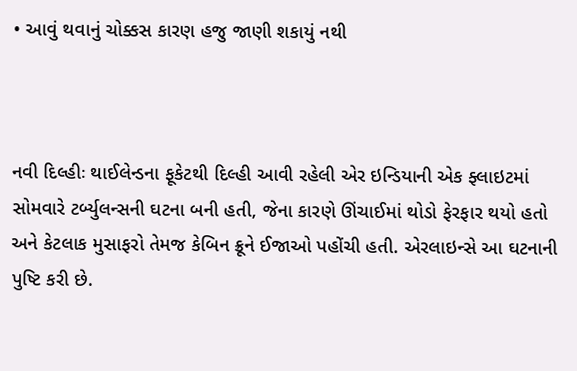• આવું થવાનું ચોક્કસ કારણ હજુ જાણી શકાયું નથી



નવી દિલ્હીઃ થાઈલેન્ડના ફૂકેટથી દિલ્હી આવી રહેલી એર ઇન્ડિયાની એક ફ્લાઇટમાં સોમવારે ટર્બ્યુલન્સની ઘટના બની હતી, જેના કારણે ઊંચાઈમાં થોડો ફેરફાર થયો હતો અને કેટલાક મુસાફરો તેમજ કેબિન ક્રૂને ઈજાઓ પહોંચી હતી. એરલાઇન્સે આ ઘટનાની પુષ્ટિ કરી છે.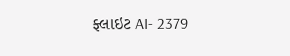ફ્લાઇટ AI- 2379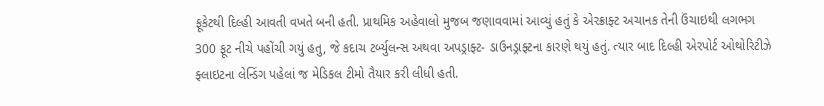ફૂકેટથી દિલ્હી આવતી વખતે બની હતી. પ્રાથમિક અહેવાલો મુજબ જણાવવામાં આવ્યું હતું કે એરક્રાફ્ટ અચાનક તેની ઉંચાઇથી લગભગ 300 ફૂટ નીચે પહોંચી ગયું હતુ, જે કદાચ ટર્બ્યુલન્સ અથવા અપડ્રાફ્ટ- ડાઉનડ્રાફ્ટના કારણે થયું હતું. ત્યાર બાદ દિલ્હી એરપોર્ટ ઓથોરિટીઝે ફ્લાઇટના લેન્ડિંગ પહેલાં જ મેડિકલ ટીમો તૈયાર કરી લીધી હતી.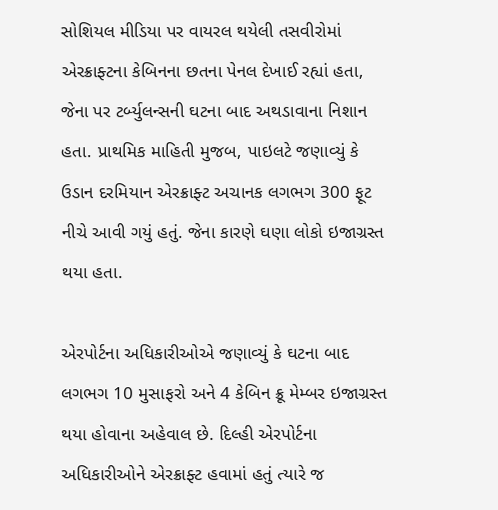સોશિયલ મીડિયા પર વાયરલ થયેલી તસવીરોમાં એરક્રાફ્ટના કેબિનના છતના પેનલ દેખાઈ રહ્યાં હતા, જેના પર ટર્બ્યુલન્સની ઘટના બાદ અથડાવાના નિશાન હતા. પ્રાથમિક માહિતી મુજબ, પાઇલટે જણાવ્યું કે ઉડાન દરમિયાન એરક્રાફ્ટ અચાનક લગભગ 300 ફૂટ નીચે આવી ગયું હતું. જેના કારણે ઘણા લોકો ઇજાગ્રસ્ત થયા હતા.

એરપોર્ટના અધિકારીઓએ જણાવ્યું કે ઘટના બાદ લગભગ 10 મુસાફરો અને 4 કેબિન ક્રૂ મેમ્બર ઇજાગ્રસ્ત થયા હોવાના અહેવાલ છે. દિલ્હી એરપોર્ટના અધિકારીઓને એરક્રાફ્ટ હવામાં હતું ત્યારે જ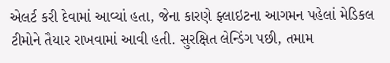એલર્ટ કરી દેવામાં આવ્યાં હતા, જેના કારણે ફ્લાઇટના આગમન પહેલાં મેડિકલ ટીમોને તૈયાર રાખવામાં આવી હતી. સુરક્ષિત લેન્ડિંગ પછી, તમામ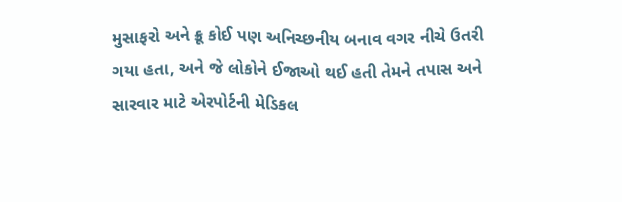મુસાફરો અને ક્રૂ કોઈ પણ અનિચ્છનીય બનાવ વગર નીચે ઉતરી ગયા હતા, અને જે લોકોને ઈજાઓ થઈ હતી તેમને તપાસ અને સારવાર માટે એરપોર્ટની મેડિકલ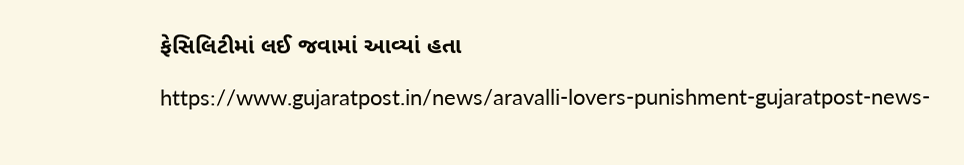ફેસિલિટીમાં લઈ જવામાં આવ્યાં હતા

https://www.gujaratpost.in/news/aravalli-lovers-punishment-gujaratpost-news-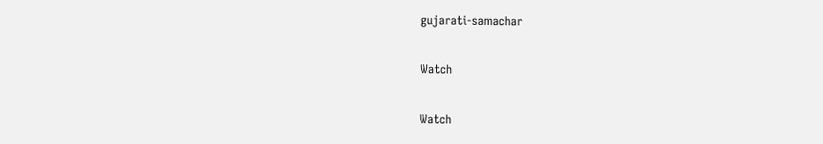gujarati-samachar

Watch

Watch